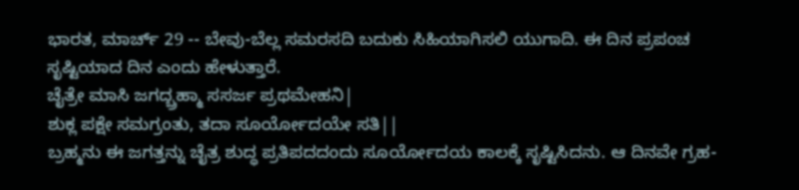ಭಾರತ, ಮಾರ್ಚ್ 29 -- ಬೇವು-ಬೆಲ್ಲ ಸಮರಸದಿ ಬದುಕು ಸಿಹಿಯಾಗಿಸಲಿ ಯುಗಾದಿ. ಈ ದಿನ ಪ್ರಪಂಚ ಸೃಷ್ಟಿಯಾದ ದಿನ ಎಂದು ಹೇಳುತ್ತಾರೆ.
ಚೈತ್ರೇ ಮಾಸಿ ಜಗದ್ಬ್ರಹ್ಮಾ ಸಸರ್ಜ ಪ್ರಥಮೇಹನಿ|
ಶುಕ್ಲ ಪಕ್ಷೇ ಸಮಗ್ರಂತು, ತದಾ ಸೂರ್ಯೋದಯೇ ಸತಿ||
ಬ್ರಹ್ಮನು ಈ ಜಗತ್ತನ್ನು ಚೈತ್ರ ಶುದ್ಧ ಪ್ರತಿಪದದಂದು ಸೂರ್ಯೋದಯ ಕಾಲಕ್ಕೆ ಸೃಷ್ಟಿಸಿದನು. ಆ ದಿನವೇ ಗ್ರಹ-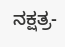ನಕ್ಷತ್ರ-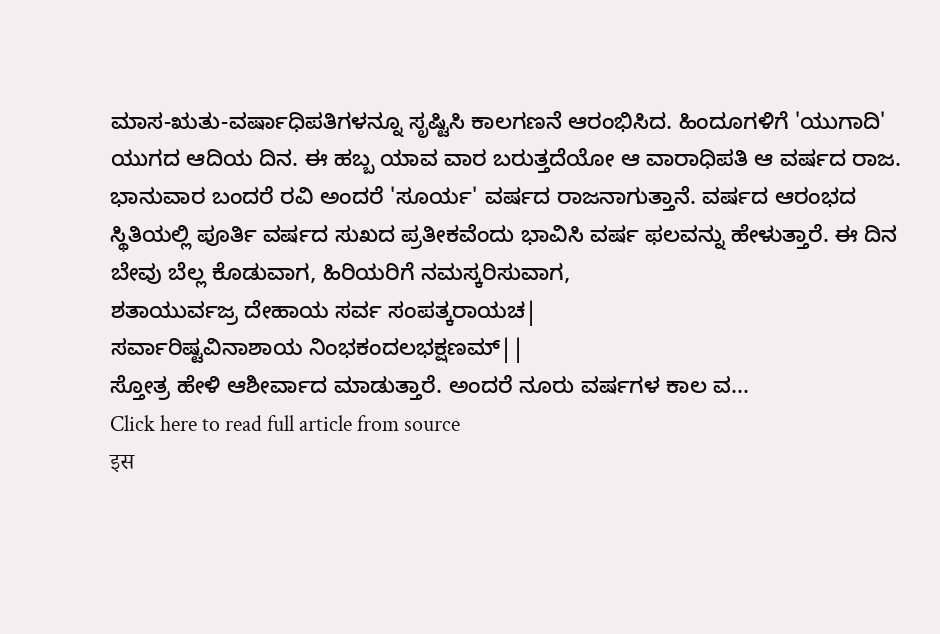ಮಾಸ-ಋತು-ವರ್ಷಾಧಿಪತಿಗಳನ್ನೂ ಸೃಷ್ಟಿಸಿ ಕಾಲಗಣನೆ ಆರಂಭಿಸಿದ. ಹಿಂದೂಗಳಿಗೆ 'ಯುಗಾದಿ' ಯುಗದ ಆದಿಯ ದಿನ. ಈ ಹಬ್ಬ ಯಾವ ವಾರ ಬರುತ್ತದೆಯೋ ಆ ವಾರಾಧಿಪತಿ ಆ ವರ್ಷದ ರಾಜ.
ಭಾನುವಾರ ಬಂದರೆ ರವಿ ಅಂದರೆ 'ಸೂರ್ಯ' ವರ್ಷದ ರಾಜನಾಗುತ್ತಾನೆ. ವರ್ಷದ ಆರಂಭದ ಸ್ಥಿತಿಯಲ್ಲಿ ಪೂರ್ತಿ ವರ್ಷದ ಸುಖದ ಪ್ರತೀಕವೆಂದು ಭಾವಿಸಿ ವರ್ಷ ಫಲವನ್ನು ಹೇಳುತ್ತಾರೆ. ಈ ದಿನ ಬೇವು ಬೆಲ್ಲ ಕೊಡುವಾಗ, ಹಿರಿಯರಿಗೆ ನಮಸ್ಕರಿಸುವಾಗ,
ಶತಾಯುರ್ವಜ್ರ ದೇಹಾಯ ಸರ್ವ ಸಂಪತ್ಕರಾಯಚ|
ಸರ್ವಾರಿಷ್ಟವಿನಾಶಾಯ ನಿಂಭಕಂದಲಭಕ್ಷಣಮ್||
ಸ್ತೋತ್ರ ಹೇಳಿ ಆಶೀರ್ವಾದ ಮಾಡುತ್ತಾರೆ. ಅಂದರೆ ನೂರು ವರ್ಷಗಳ ಕಾಲ ವ...
Click here to read full article from source
इस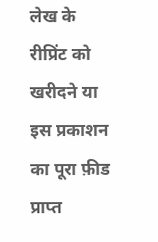लेख के रीप्रिंट को खरीदने या इस प्रकाशन का पूरा फ़ीड प्राप्त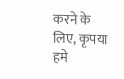करने के लिए, कृपया
हमे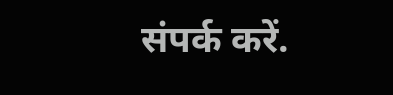संपर्क करें.